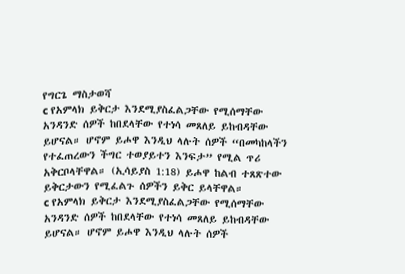የግርጌ ማስታወሻ
c የአምላክ ይቅርታ እንደሚያስፈልጋቸው የሚሰማቸው አንዳንድ ሰዎች ከበደላቸው የተነሳ መጸለይ ይከብዳቸው ይሆናል። ሆኖም ይሖዋ እንዲህ ላሉት ሰዎች “በመካከላችን የተፈጠረውን ችግር ተወያይተን እንፍታ” የሚል ጥሪ አቅርቦላቸዋል። (ኢሳይያስ 1:18) ይሖዋ ከልብ ተጸጽተው ይቅርታውን የሚፈልጉ ሰዎችን ይቅር ይላቸዋል።
c የአምላክ ይቅርታ እንደሚያስፈልጋቸው የሚሰማቸው አንዳንድ ሰዎች ከበደላቸው የተነሳ መጸለይ ይከብዳቸው ይሆናል። ሆኖም ይሖዋ እንዲህ ላሉት ሰዎች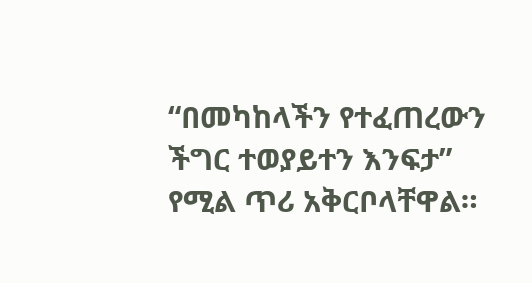“በመካከላችን የተፈጠረውን ችግር ተወያይተን እንፍታ” የሚል ጥሪ አቅርቦላቸዋል።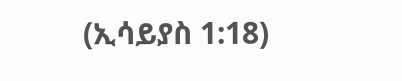(ኢሳይያስ 1:18)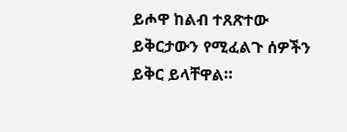ይሖዋ ከልብ ተጸጽተው ይቅርታውን የሚፈልጉ ሰዎችን ይቅር ይላቸዋል።